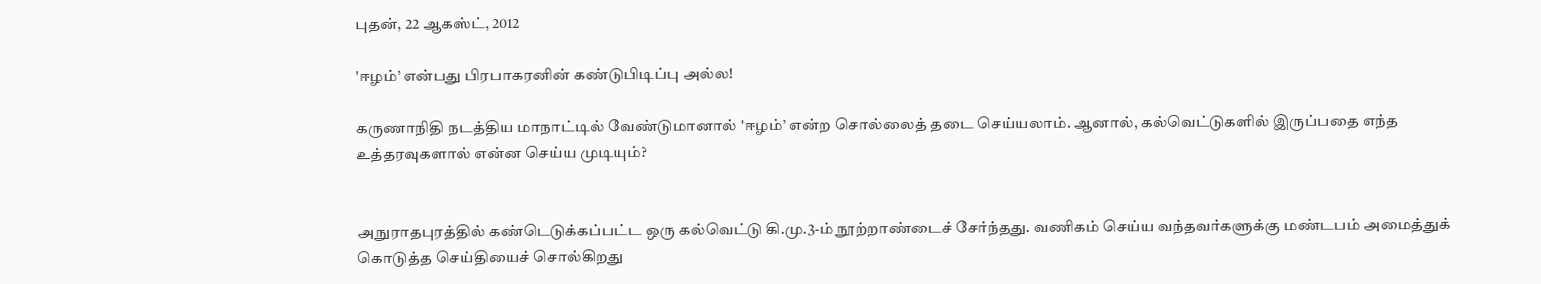புதன், 22 ஆகஸ்ட், 2012

'ஈழம்’ என்பது பிரபாகரனின் கண்டுபிடிப்பு அல்ல!

கருணாநிதி நடத்திய மாநாட்டில் வேண்டுமானால் 'ஈழம்’ என்ற சொல்லைத் தடை செய்யலாம். ஆனால், கல்வெட்டுகளில் இருப்பதை எந்த உத்தரவுகளால் என்ன செய்ய முடியும்?


அநுராதபுரத்தில் கண்டெடுக்கப்பட்ட ஒரு கல்வெட்டு கி.மு.3-ம் நூற்றாண்டைச் சேர்ந்தது. வணிகம் செய்ய வந்தவர்களுக்கு மண்டபம் அமைத்துக் கொடுத்த செய்தியைச் சொல்கிறது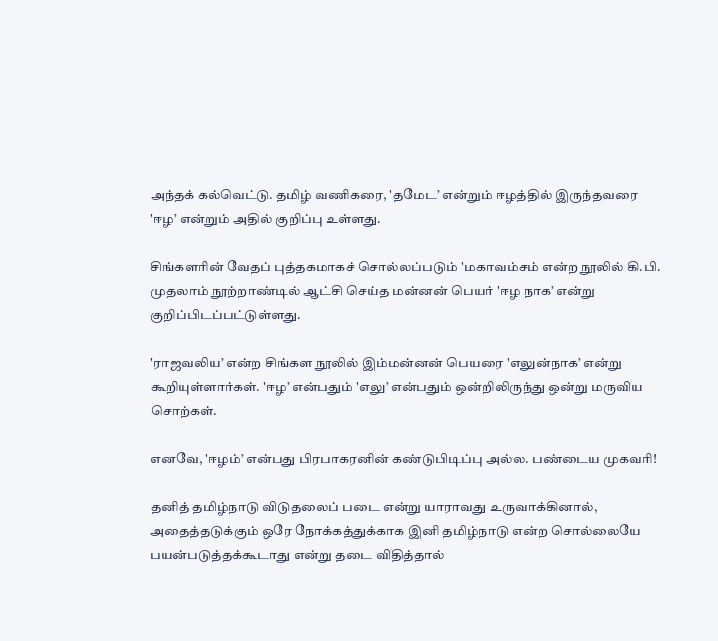அந்தக் கல்வெட்டு. தமிழ் வணிகரை, 'தமேட’ என்றும் ஈழத்தில் இருந்தவரை 'ஈழ’ என்றும் அதில் குறிப்பு உள்ளது.

சிங்களரின் வேதப் புத்தகமாகச் சொல்லப்படும் 'மகாவம்சம் என்ற நூலில் கி.பி. முதலாம் நூற்றாண்டில் ஆட்சி செய்த மன்னன் பெயர் 'ஈழ நாக’ என்று குறிப்பிடப்பட்டுள்ளது.

'ராஜவலிய’ என்ற சிங்கள நூலில் இம்மன்னன் பெயரை 'எலுன்நாக’ என்று கூறியுள்ளார்கள். 'ஈழ’ என்பதும் 'எலு’ என்பதும் ஒன்றிலிருந்து ஒன்று மருவிய சொற்கள்.

எனவே, 'ஈழம்’ என்பது பிரபாகரனின் கண்டுபிடிப்பு அல்ல. பண்டைய முகவரி!

தனித் தமிழ்நாடு விடுதலைப் படை என்று யாராவது உருவாக்கினால், அதைத்தடுக்கும் ஒரே நோக்கத்துக்காக இனி தமிழ்நாடு என்ற சொல்லையே பயன்படுத்தக்கூடாது என்று தடை விதித்தால்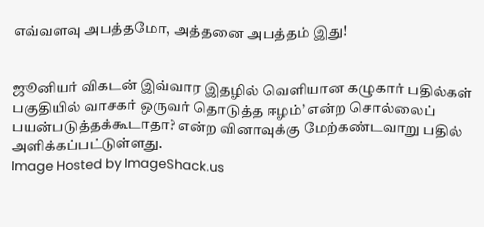எவ்வளவு அபத்தமோ, அத்தனை அபத்தம் இது!


ஜூனியர் விகடன் இவ்வார இதழில் வெளியான கழுகார் பதில்கள் பகுதியில் வாசகர் ஒருவர் தொடுத்த ஈழம்’ என்ற சொல்லைப் பயன்படுத்தக்கூடாதா? என்ற வினாவுக்கு மேற்கண்டவாறு பதில் அளிக்கப்பட்டுள்ளது.
Image Hosted by ImageShack.us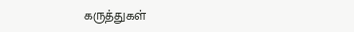கருத்துகள்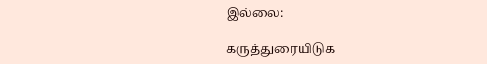இல்லை:

கருத்துரையிடுக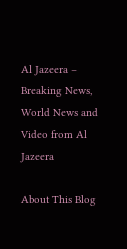Al Jazeera – Breaking News, World News and Video from Al Jazeera

About This Blog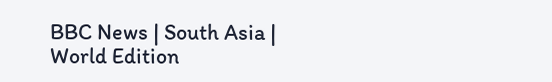BBC News | South Asia | World Edition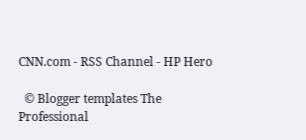CNN.com - RSS Channel - HP Hero

  © Blogger templates The Professional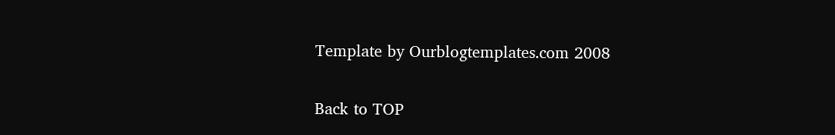Template by Ourblogtemplates.com 2008

Back to TOP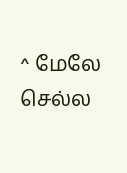^ மேலே செல்ல